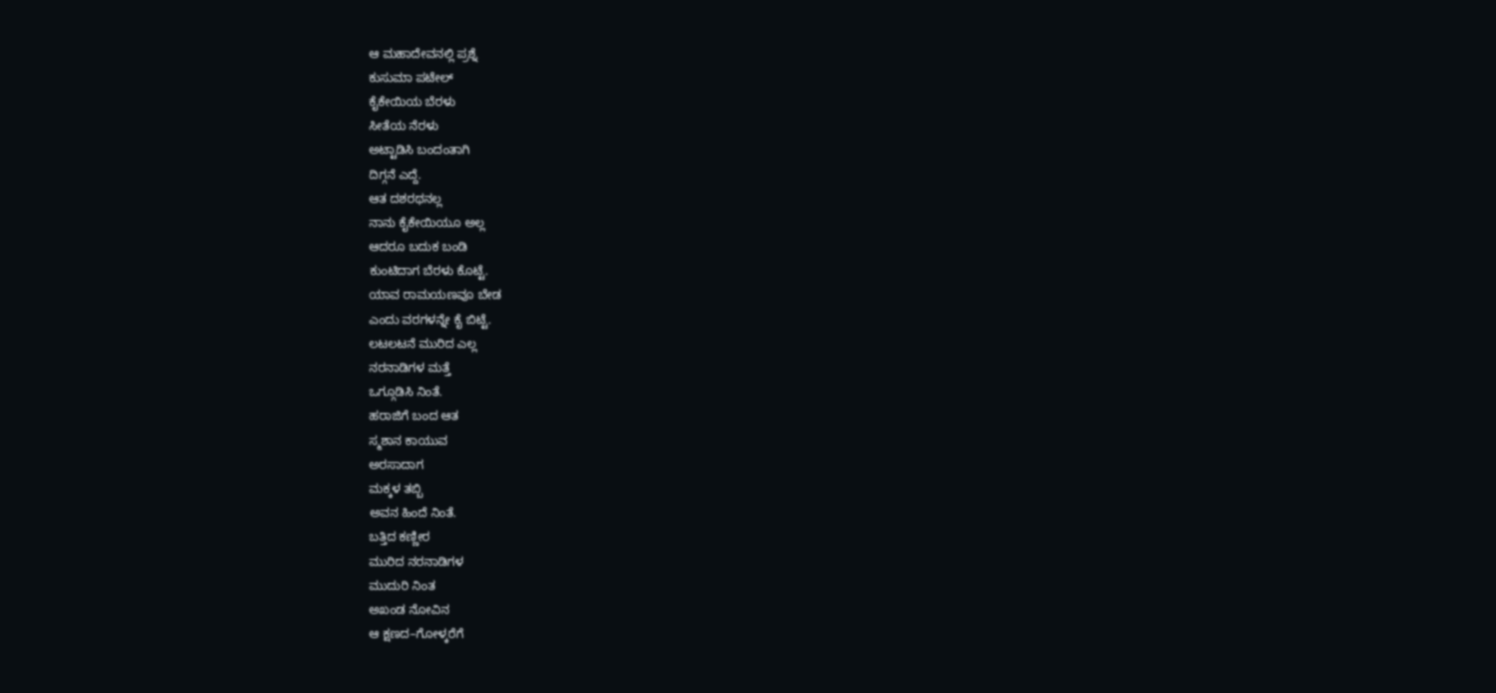ಆ ಮಹಾದೇವನಲ್ಲಿ ಪ್ರಶ್ನೆ
ಕುಸುಮಾ ಪಟೇಲ್
ಕೈಕೇಯಿಯ ಬೆರಳು
ಸೀತೆಯ ನೆರಳು
ಅಟ್ಟಾಡಿಸಿ ಬಂದಂತಾಗಿ
ದಿಗ್ಗನೆ ಎದ್ದೆ.
ಆತ ದಶರಥನಲ್ಲ
ನಾನು ಕೈಕೇಯಿಯೂ ಅಲ್ಲ
ಆದರೂ ಬದುಕ ಬಂಡಿ
ಕುಂಟಿದಾಗ ಬೆರಳು ಕೊಟ್ಟೆ.
ಯಾವ ರಾಮಯಣವೂ ಬೇಡ
ಎಂದು ವರಗಳನ್ನೇ ಕೈ ಬಿಟ್ಟೆ.
ಲಟಲಟನೆ ಮುರಿದ ಎಲ್ಲ
ನರನಾಡಿಗಳ ಮತ್ತೆ
ಒಗ್ಗೂಡಿಸಿ ನಿಂತೆ.
ಹರಾಜಿಗೆ ಬಂದ ಆತ
ಸ್ಮಶಾನ ಕಾಯುವ
ಅರಸಾದಾಗ
ಮಕ್ಕಳ ತಬ್ಬಿ
ಅವನ ಹಿಂದೆ ನಿಂತೆ.
ಬತ್ತಿದ ಕಣ್ಣೀರ
ಮುರಿದ ನರನಾಡಿಗಳ
ಮುದುರಿ ನಿಂತ
ಅಖಂಡ ನೋವಿನ
ಆ ಕ್ಷಣದ–ಗೋಳ್ಕರೆಗೆ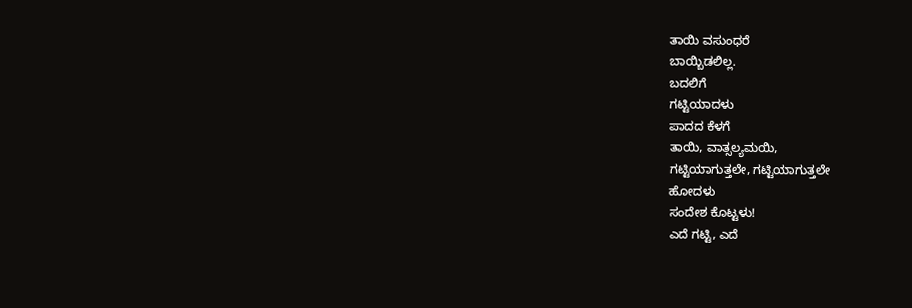ತಾಯಿ ವಸುಂಧರೆ
ಬಾಯ್ಬಿಡಲಿಲ್ಲ.
ಬದಲಿಗೆ
ಗಟ್ಟಿಯಾದಳು
ಪಾದದ ಕೆಳಗೆ
ತಾಯಿ, ವಾತ್ಸಲ್ಯಮಯಿ,
ಗಟ್ಟಿಯಾಗುತ್ತಲೇ, ಗಟ್ಟಿಯಾಗುತ್ತಲೇ
ಹೋದಳು
ಸಂದೇಶ ಕೊಟ್ಟಳು!
ಎದೆ ಗಟ್ಟಿ, ಎದೆ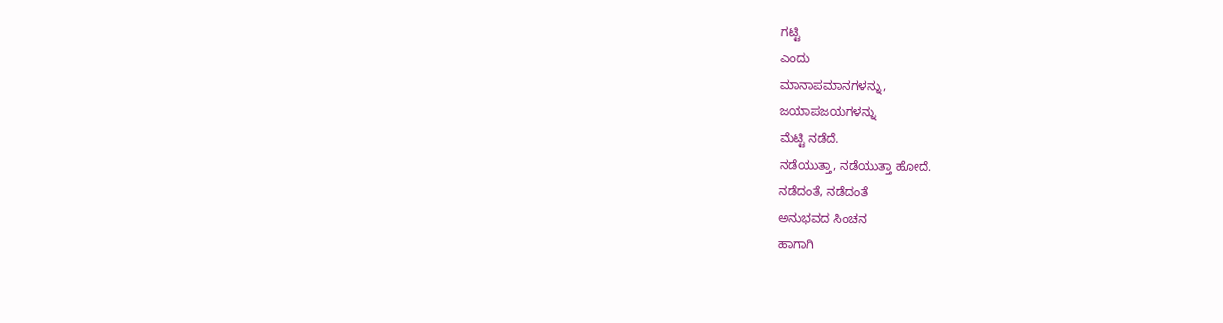ಗಟ್ಟಿ
ಎಂದು
ಮಾನಾಪಮಾನಗಳನ್ನು,
ಜಯಾಪಜಯಗಳನ್ನು
ಮೆಟ್ಟಿ ನಡೆದೆ.
ನಡೆಯುತ್ತಾ, ನಡೆಯುತ್ತಾ ಹೋದೆ.
ನಡೆದಂತೆ, ನಡೆದಂತೆ
ಅನುಭವದ ಸಿಂಚನ
ಹಾಗಾಗಿ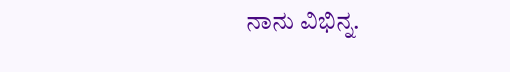ನಾನು ವಿಭಿನ್ನ.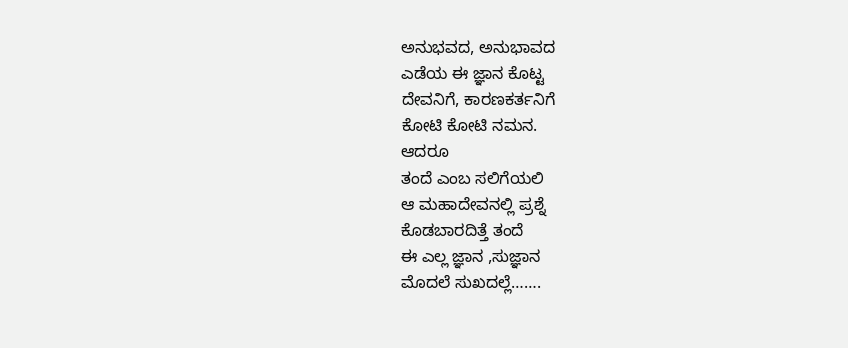ಅನುಭವದ, ಅನುಭಾವದ
ಎಡೆಯ ಈ ಜ್ಞಾನ ಕೊಟ್ಟ
ದೇವನಿಗೆ, ಕಾರಣಕರ್ತನಿಗೆ
ಕೋಟಿ ಕೋಟಿ ನಮನ.
ಆದರೂ
ತಂದೆ ಎಂಬ ಸಲಿಗೆಯಲಿ
ಆ ಮಹಾದೇವನಲ್ಲಿ ಪ್ರಶ್ನೆ
ಕೊಡಬಾರದಿತ್ತೆ ತಂದೆ
ಈ ಎಲ್ಲ ಜ್ಞಾನ ,ಸುಜ್ಞಾನ
ಮೊದಲೆ ಸುಖದಲ್ಲೆ…….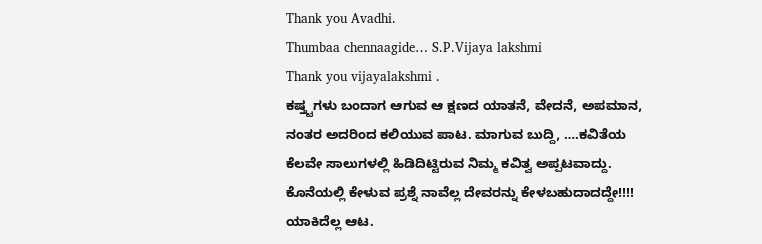Thank you Avadhi.
Thumbaa chennaagide… S.P.Vijaya lakshmi
Thank you vijayalakshmi .
ಕಷ್ತ್ಟಗಳು ಬಂದಾಗ ಆಗುವ ಆ ಕ್ಷಣದ ಯಾತನೆ, ವೇದನೆ, ಅಪಮಾನ, ನಂತರ ಅದರಿಂದ ಕಲಿಯುವ ಪಾಟ. ಮಾಗುವ ಬುದ್ದಿ, ….ಕವಿತೆಯ ಕೆಲವೇ ಸಾಲುಗಳಲ್ಲಿ ಹಿಡಿದಿಟ್ಟಿರುವ ನಿಮ್ಮ ಕವಿತ್ವ ಅಪ್ಪಟವಾದ್ದು. ಕೊನೆಯಲ್ಲಿ ಕೇಳುವ ಪ್ರಶ್ನೆ ನಾವೆಲ್ಲ ದೇವರನ್ನು ಕೇಳಬಹುದಾದದ್ದೇ!!!!
ಯಾಕಿದೆಲ್ಲ ಆಟ.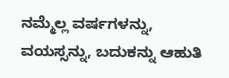ನಮ್ಮೆಲ್ಲ ವರ್ಷಗಳನ್ನು, ವಯಸ್ಸನ್ನು, ಬದುಕನ್ನು ಆಹುತಿ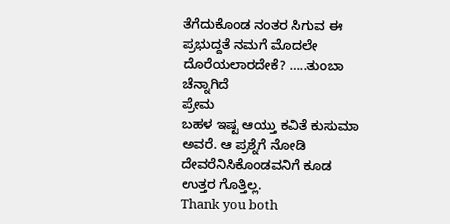ತೆಗೆದುಕೊಂಡ ನಂತರ ಸಿಗುವ ಈ ಪ್ರಭುದ್ದತೆ ನಮಗೆ ಮೊದಲೇ ದೊರೆಯಲಾರದೇಕೆ? …..ತುಂಬಾ ಚೆನ್ನಾಗಿದೆ
ಪ್ರೇಮ
ಬಹಳ ಇಷ್ಟ ಆಯ್ತು ಕವಿತೆ ಕುಸುಮಾ ಅವರೆ. ಆ ಪ್ರಶ್ನೆಗೆ ನೋಡಿ ದೇವರೆನಿಸಿಕೊಂಡವನಿಗೆ ಕೂಡ ಉತ್ತರ ಗೊತ್ತಿಲ್ಲ.
Thank you both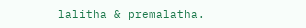lalitha & premalatha.